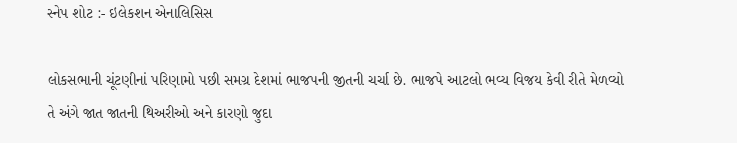સ્નેપ શોટ :- ઇલેકશન એનાલિસિસ

લોકસભાની ચૂંટણીનાં પરિણામો પછી સમગ્ર દેશમાં ભાજપની જીતની ચર્ચા છે. ભાજપે આટલો ભવ્ય વિજય કેવી રીતે મેળવ્યો તે અંગે જાત જાતની થિઅરીઓ અને કારણો જુદા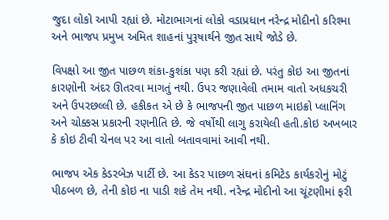જુદા લોકો આપી રહ્યાં છે. મોટાભાગનાં લોકો વડાપ્રધાન નરેન્દ્ર મોદીનો કરિશ્મા અને ભાજપ પ્રમુખ અમિત શાહનાં પુરૂષાર્થને જીત સાથે જોડે છે.

વિપક્ષો આ જીત પાછળ શંકા-કુશંકા પણ કરી રહ્યાં છે. પરંતુ કોઇ આ જીતનાં કારણોની અંદર ઊતરવા માગતું નથી. ઉપર જણાવેલી તમામ વાતો અધકચરી અને ઉપરછલ્લી છે. હકીકત એ છે કે ભાજપની જીત પાછળ માઇક્રો પ્લાનિંગ અને ચોક્કસ પ્રકારની રણનીતિ છે. જે વર્ષોથી લાગુ કરાયેલી હતી.કોઇ અખબાર કે કોઇ ટીવી ચેનલ પર આ વાતો બતાવવામાં આવી નથી.

ભાજપ એક કેડરબેઝ પાર્ટી છે. આ કેડર પાછળ સંઘનાં કમિટેડ કાર્યકરોનું મોટું પીઠબળ છે, તેની કોઇ ના પાડી શકે તેમ નથી. નરેન્દ્ર મોદીનો આ ચૂંટણીમાં ફરી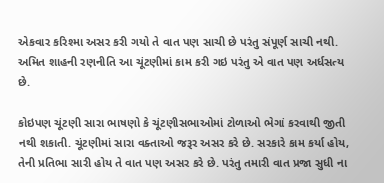એકવાર કરિશ્મા અસર કરી ગયો તે વાત પણ સાચી છે પરંતુ સંપૂર્ણ સાચી નથી. અમિત શાહની રણનીતિ આ ચૂંટણીમાં કામ કરી ગઇ પરંતુ એ વાત પણ અર્ધસત્ય છે.

કોઇપણ ચૂંટણી સારા ભાષણો કે ચૂંટણીસભાઓમાં ટોળાઓ ભેગાં કરવાથી જીતી નથી શકાતી. ચૂંટણીમાં સારા વક્તાઓ જરૂર અસર કરે છે. સરકારે કામ કર્યા હોય, તેની પ્રતિભા સારી હોય તે વાત પણ અસર કરે છે. પરંતુ તમારી વાત પ્રજા સુધી ના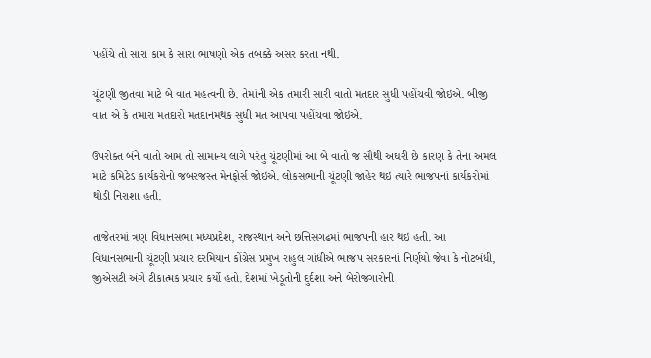પહોંચે તો સારા કામ કે સારા ભાષણો એક તબક્કે અસર કરતા નથી.

ચૂંટણી જીતવા માટે બે વાત મહત્વની છે. તેમાંની એક તમારી સારી વાતો મતદાર સુધી પહોંચવી જોઇએ. બીજી વાત એ કે તમારા મતદારો મતદાનમથક સુધી મત આપવા પહોંચવા જોઇએ.

ઉપરોક્ત બંને વાતો આમ તો સામાન્ય લાગે પરંતુ ચૂંટણીમાં આ બે વાતો જ સૌથી અઘરી છે કારણ કે તેના અમલ માટે કમિટેડ કાર્યકરોનો જબરજસ્ત મેનફોર્સ જોઇએ. લોકસભાની ચૂંટણી જાહેર થઇ ત્યારે ભાજપનાં કાર્યકરોમાં થોડી નિરાશા હતી.

તાજેતરમાં ત્રણ વિધાનસભા મધ્યપ્રદેશ, રાજસ્થાન અને છત્તિસગઢમાં ભાજપની હાર થઇ હતી. આ વિધાનસભાની ચૂંટણી પ્રચાર દરમિયાન કોંગ્રેસ પ્રમુખ રાહુલ ગાંધીએ ભાજપ સરકારનાં નિર્ણયો જેવા કે નોટબંધી, જીએસટી અંગે ટીકાત્મક પ્રચાર કર્યો હતો. દેશમાં ખેડૂતોની દુર્દશા અને બેરોજગારોની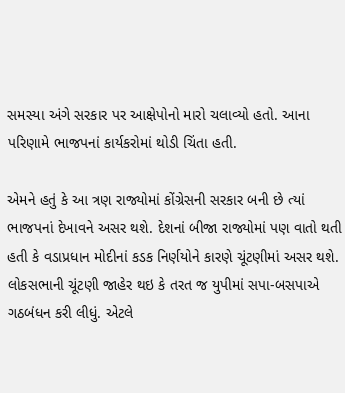સમસ્યા અંગે સરકાર પર આક્ષેપોનો મારો ચલાવ્યો હતો. આના પરિણામે ભાજપનાં કાર્યકરોમાં થોડી ચિંતા હતી.

એમને હતું કે આ ત્રણ રાજ્યોમાં કોંગ્રેસની સરકાર બની છે ત્યાં ભાજપનાં દેખાવને અસર થશે. દેશનાં બીજા રાજ્યોમાં પણ વાતો થતી હતી કે વડાપ્રધાન મોદીનાં કડક નિર્ણયોને કારણે ચૂંટણીમાં અસર થશે. લોકસભાની ચૂંટણી જાહેર થઇ કે તરત જ યુપીમાં સપા-બસપાએ ગઠબંધન કરી લીધું. એટલે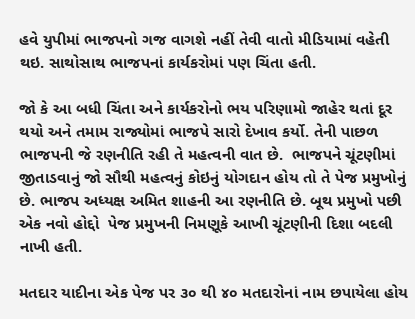હવે યુપીમાં ભાજપનો ગજ વાગશે નહીં તેવી વાતો મીડિયામાં વહેતી થઇ. સાથોસાથ ભાજપનાં કાર્યકરોમાં પણ ચિંતા હતી.

જો કે આ બધી ચિંતા અને કાર્યકરોનો ભય પરિણામો જાહેર થતાં દૂર થયો અને તમામ રાજ્યોમાં ભાજપે સારો દેખાવ કર્યો. તેની પાછળ ભાજપની જે રણનીતિ રહી તે મહત્વની વાત છે.  ભાજપને ચૂંટણીમાં જીતાડવાનું જો સૌથી મહત્વનું કોઇનું યોગદાન હોય તો તે પેજ પ્રમુખોનું છે. ભાજપ અધ્યક્ષ અમિત શાહની આ રણનીતિ છે. બૂથ પ્રમુખો પછી એક નવો હોદ્દો  પેજ પ્રમુખની નિમણૂકે આખી ચૂંટણીની દિશા બદલી નાખી હતી.

મતદાર યાદીના એક પેજ પર ૩૦ થી ૪૦ મતદારોનાં નામ છપાયેલા હોય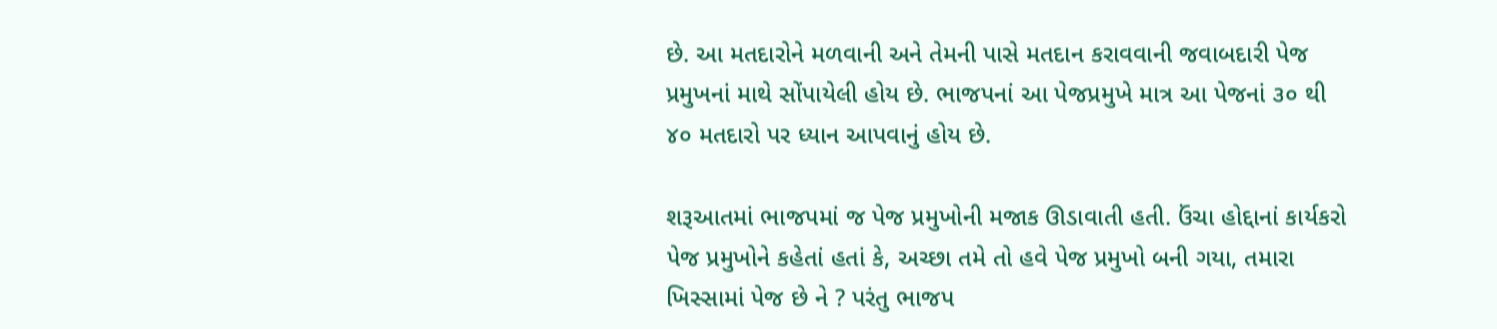છે. આ મતદારોને મળવાની અને તેમની પાસે મતદાન કરાવવાની જવાબદારી પેજ પ્રમુખનાં માથે સોંપાયેલી હોય છે. ભાજપનાં આ પેજપ્રમુખે માત્ર આ પેજનાં ૩૦ થી ૪૦ મતદારો પર ધ્યાન આપવાનું હોય છે.

શરૂઆતમાં ભાજપમાં જ પેજ પ્રમુખોની મજાક ઊડાવાતી હતી. ઉંચા હોદ્દાનાં કાર્યકરો પેજ પ્રમુખોને કહેતાં હતાં કે, અચ્છા તમે તો હવે પેજ પ્રમુખો બની ગયા, તમારા ખિસ્સામાં પેજ છે ને ? પરંતુ ભાજપ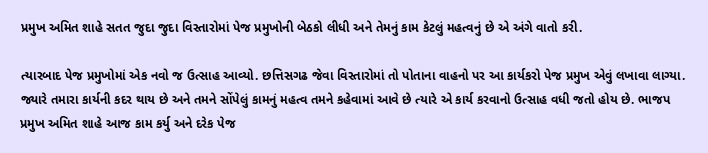પ્રમુખ અમિત શાહે સતત જુદા જુદા વિસ્તારોમાં પેજ પ્રમુખોની બેઠકો લીધી અને તેમનું કામ કેટલું મહત્વનું છે એ અંગે વાતો કરી.

ત્યારબાદ પેજ પ્રમુખોમાં એક નવો જ ઉત્સાહ આવ્યો. છત્તિસગઢ જેવા વિસ્તારોમાં તો પોતાના વાહનો પર આ કાર્યકરો પેજ પ્રમુખ એવું લખાવા લાગ્યા. જ્યારે તમારા કાર્યની કદર થાય છે અને તમને સોંપેલું કામનું મહત્વ તમને કહેવામાં આવે છે ત્યારે એ કાર્ય કરવાનો ઉત્સાહ વધી જતો હોય છે. ભાજપ પ્રમુખ અમિત શાહે આજ કામ કર્યુ અને દરેક પેજ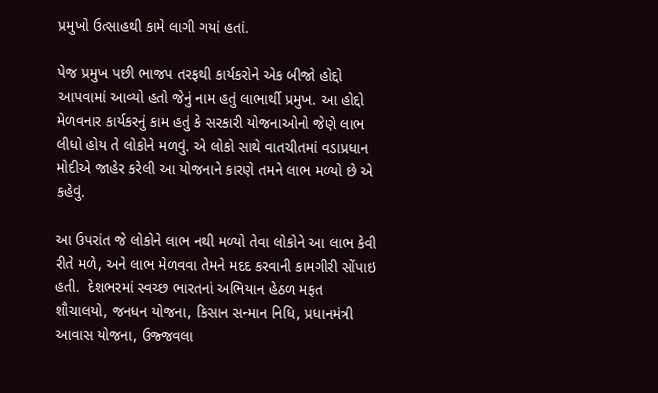પ્રમુખો ઉત્સાહથી કામે લાગી ગયાં હતાં.

પેજ પ્રમુખ પછી ભાજપ તરફથી કાર્યકરોને એક બીજો હોદ્દો આપવામાં આવ્યો હતો જેનું નામ હતું લાભાર્થી પ્રમુખ. આ હોદ્દો મેળવનાર કાર્યકરનું કામ હતું કે સરકારી યોજનાઓનો જેણે લાભ લીધો હોય તે લોકોને મળવું. એ લોકો સાથે વાતચીતમાં વડાપ્રધાન મોદીએ જાહેર કરેલી આ યોજનાને કારણે તમને લાભ મળ્યો છે એ કહેવું.

આ ઉપરાંત જે લોકોને લાભ નથી મળ્યો તેવા લોકોને આ લાભ કેવી રીતે મળે, અને લાભ મેળવવા તેમને મદદ કરવાની કામગીરી સોંપાઇ હતી.  દેશભરમાં સ્વચ્છ ભારતનાં અભિયાન હેઠળ મફત શૌચાલયો, જનધન યોજના, કિસાન સન્માન નિધિ, પ્રધાનમંત્રી આવાસ યોજના, ઉજ્જવલા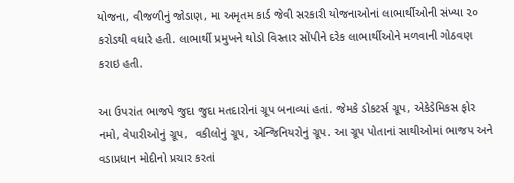યોજના, વીજળીનું જોડાણ, મા અમૃતમ કાર્ડ જેવી સરકારી યોજનાઓનાં લાભાર્થીઓની સંખ્યા ૨૦ કરોડથી વધારે હતી. લાભાર્થી પ્રમુખને થોડો વિસ્તાર સોંપીને દરેક લાભાર્થીઓને મળવાની ગોઠવણ કરાઇ હતી.

આ ઉપરાંત ભાજપે જુદા જુદા મતદારોનાં ગ્રૂપ બનાવ્યાં હતાં. જેમકે ડોકટર્સ ગ્રૂપ, એકેડેમિકસ ફોર નમો, વેપારીઓનું ગ્રૂપ,  વકીલોનું ગ્રૂપ, એન્જિનિયરોનું ગ્રૂપ. આ ગ્રૂપ પોતાનાં સાથીઓમાં ભાજપ અને વડાપ્રધાન મોદીનો પ્રચાર કરતાં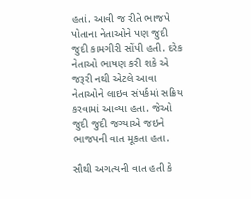હતાં. આવી જ રીતે ભાજપે પોતાના નેતાઓને પણ જુદી જુદી કામગીરી સોંપી હતી. દરેક નેતાઓ ભાષણ કરી શકે એ જરૂરી નથી એટલે આવા નેતાઓને લાઇવ સંપર્કમાં સક્રિય કરવામાં આવ્યા હતા. જેઓ જુદી જુદી જગ્યાએ જઇને ભાજપની વાત મૂકતા હતા.

સૌથી અગત્યની વાત હતી કે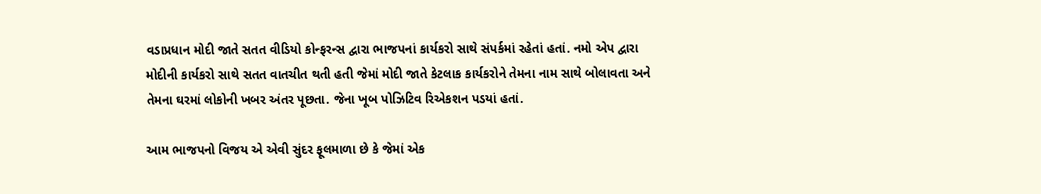વડાપ્રધાન મોદી જાતે સતત વીડિયો કોન્ફરન્સ દ્વારા ભાજપનાં કાર્યકરો સાથે સંપર્કમાં રહેતાં હતાં. નમો એપ દ્વારા મોદીની કાર્યકરો સાથે સતત વાતચીત થતી હતી જેમાં મોદી જાતે કેટલાક કાર્યકરોને તેમના નામ સાથે બોલાવતા અને તેમના ઘરમાં લોકોની ખબર અંતર પૂછતા. જેના ખૂબ પોઝિટિવ રિએકશન પડયાં હતાં.

આમ ભાજપનો વિજય એ એવી સુંદર ફૂલમાળા છે કે જેમાં એક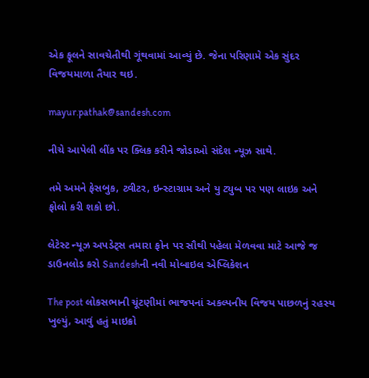એક ફૂલને સાવચેતીથી ગૂંથવામાં આવ્યું છે. જેના પરિણામે એક સુંદર વિજયમાળા તૈયાર થઇ.

mayur.pathak@sandesh.com

નીચે આપેલી લીંક પર ક્લિક કરીને જોડાઓ સંદેશ ન્યૂઝ સાથે.

તમે અમને ફેસબુક, ટ્વીટર, ઇન્સ્ટાગ્રામ અને યુ ટ્યુબ પર પણ લાઇક અને ફોલો કરી શકો છો.

લેટેસ્ટ ન્યૂઝ અપડેટ્સ તમારા ફોન પર સૌથી પહેલા મેળવવા માટે આજે જ ડાઉનલોડ કરો Sandeshની નવી મોબાઇલ એપ્લિકેશન

The post લોકસભાની ચૂંટણીમાં ભાજપનાં અકલ્પનીય વિજય પાછળનું રહસ્ય ખુલ્યું, આવું હતું માઇક્રો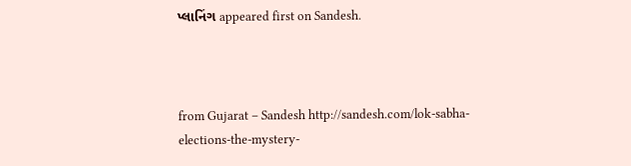પ્લાનિંગ appeared first on Sandesh.



from Gujarat – Sandesh http://sandesh.com/lok-sabha-elections-the-mystery-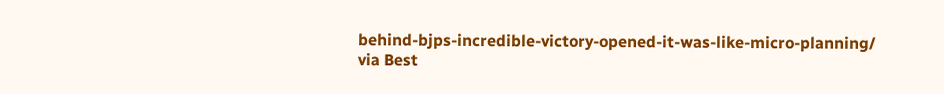behind-bjps-incredible-victory-opened-it-was-like-micro-planning/
via Best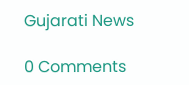Gujarati News

0 Comments